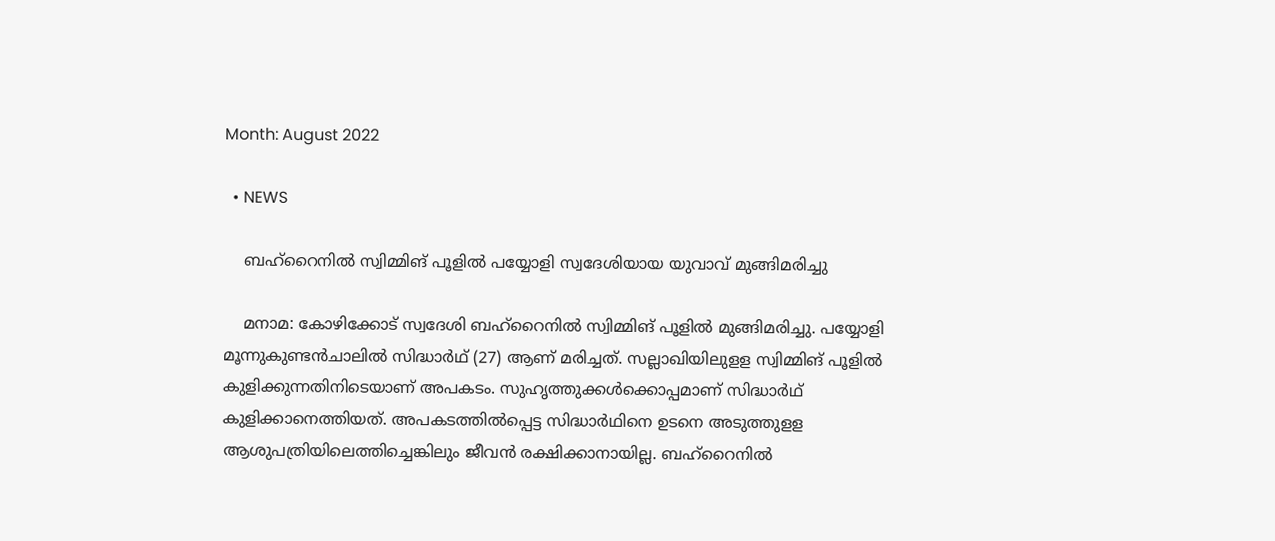Month: August 2022

  • NEWS

    ബഹ്റൈനിൽ സ്വിമ്മിങ് പൂളിൽ പയ്യോളി സ്വദേശിയായ യുവാവ് മുങ്ങിമരിച്ചു

    മനാമ: കോഴിക്കോട് സ്വദേശി ബഹ്റൈനിൽ സ്വിമ്മിങ് പൂളിൽ മുങ്ങിമരിച്ചു. പയ്യോളി മൂന്നുകുണ്ടൻചാലിൽ സിദ്ധാർഥ് (27) ആണ് മരിച്ചത്. സല്ലാഖിയിലുളള സ്വിമ്മിങ് പൂളിൽ കുളിക്കുന്നതിനിടെയാണ് അപകടം. സുഹൃത്തുക്കൾക്കൊപ്പമാണ് സിദ്ധാർഥ് കുളിക്കാനെത്തിയത്. അപകടത്തിൽപ്പെട്ട സിദ്ധാർഥിനെ ഉടനെ അടുത്തുളള ആശുപത്രിയിലെത്തിച്ചെങ്കിലും ജീവൻ രക്ഷിക്കാനായില്ല. ബഹ്റൈനിൽ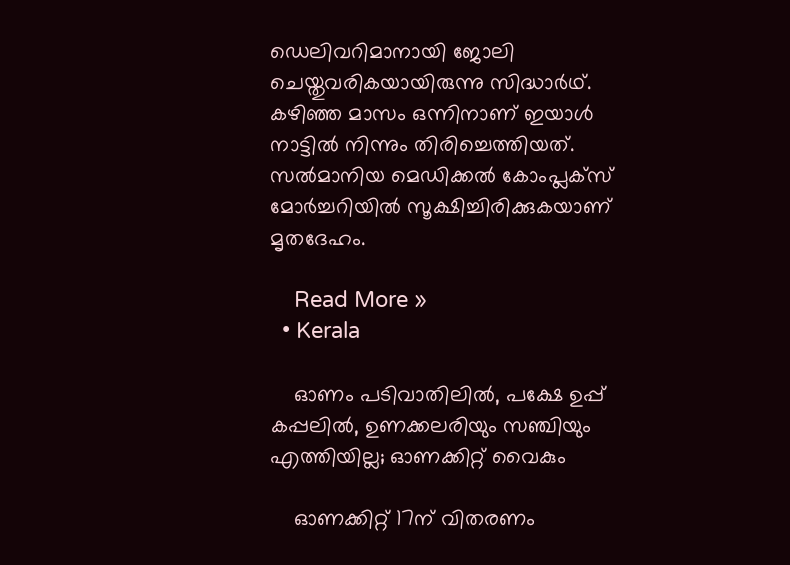ഡെലിവറിമാനായി ജോലി ചെയ്തുവരികയായിരുന്നു സിദ്ധാർഥ്. കഴിഞ്ഞ മാസം ഒന്നിനാണ് ഇയാൾ നാട്ടിൽ നിന്നും തിരിച്ചെത്തിയത്. സൽമാനിയ മെഡിക്കൽ കോംപ്ലക്സ് മോർച്ചറിയിൽ സൂക്ഷിച്ചിരിക്കുകയാണ് മൃതദേഹം.

    Read More »
  • Kerala

    ഓണം പടിവാതിലിൽ, പക്ഷേ ഉപ്പ് കപ്പലിൽ, ഉണക്കലരിയും സഞ്ചിയും എത്തിയില്ല; ഓണക്കിറ്റ് വൈകും

    ഓണക്കിറ്റ്‌ 17ന്‌ വിതരണം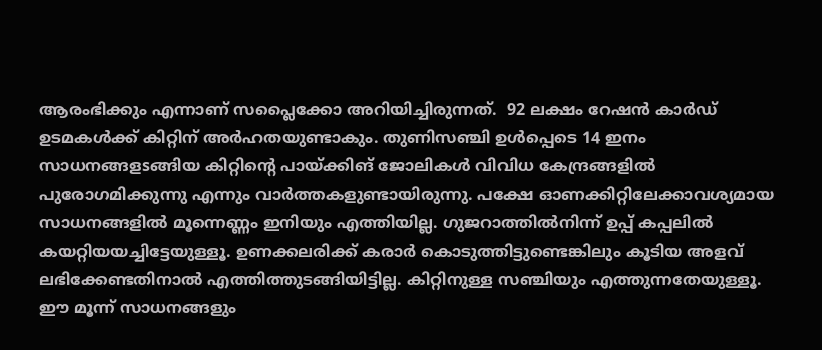ആരംഭിക്കും എന്നാണ് സപ്ലൈക്കോ അറിയിച്ചിരുന്നത്.  92 ലക്ഷം റേഷൻ കാർഡ്‌ ഉടമകൾക്ക്‌ കിറ്റിന്‌ അർഹതയുണ്ടാകും. തുണിസഞ്ചി ഉൾപ്പെടെ 14 ഇനം സാധനങ്ങളsങ്ങിയ കിറ്റിൻ്റെ പായ്‌ക്കിങ്‌ ജോലികൾ വിവിധ കേന്ദ്രങ്ങളിൽ പുരോഗമിക്കുന്നു എന്നും വാർത്തകളുണ്ടായിരുന്നു. പക്ഷേ ഓണക്കിറ്റിലേക്കാവശ്യമായ സാധനങ്ങളിൽ മൂന്നെണ്ണം ഇനിയും എത്തിയില്ല. ഗുജറാത്തിൽനിന്ന് ഉപ്പ് കപ്പലിൽ കയറ്റിയയച്ചിട്ടേയുള്ളൂ. ഉണക്കലരിക്ക് കരാർ കൊടുത്തിട്ടുണ്ടെങ്കിലും കൂടിയ അളവ് ലഭിക്കേണ്ടതിനാൽ എത്തിത്തുടങ്ങിയിട്ടില്ല. കിറ്റിനുള്ള സഞ്ചിയും എത്തുന്നതേയുള്ളൂ. ഈ മൂന്ന് സാധനങ്ങളും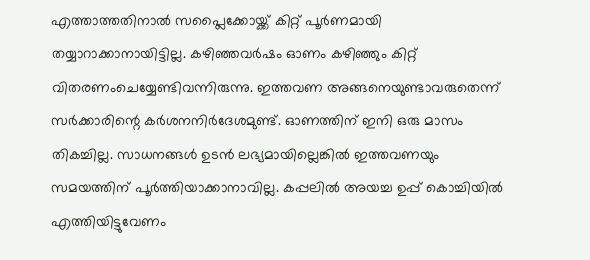എത്താത്തതിനാൽ സപ്ലൈക്കോയ്ക്ക്‌ കിറ്റ് പൂർണമായി തയ്യാറാക്കാനായിട്ടില്ല. കഴിഞ്ഞവർഷം ഓണം കഴിഞ്ഞും കിറ്റ് വിതരണംചെയ്യേണ്ടിവന്നിരുന്നു. ഇത്തവണ അങ്ങനെയുണ്ടാവരുതെന്ന് സർക്കാരിന്റെ കർശനനിർദേശമുണ്ട്. ഓണത്തിന് ഇനി ഒരു മാസം തികച്ചില്ല. സാധനങ്ങൾ ഉടൻ ലഭ്യമായില്ലെങ്കിൽ ഇത്തവണയും സമയത്തിന് പൂർത്തിയാക്കാനാവില്ല. കപ്പലിൽ അയച്ച ഉപ്പ് കൊച്ചിയിൽ എത്തിയിട്ടുവേണം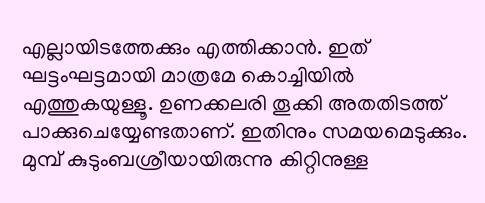എല്ലായിടത്തേക്കും എത്തിക്കാൻ. ഇത് ഘട്ടംഘട്ടമായി മാത്രമേ കൊച്ചിയിൽ എത്തുകയുള്ളൂ. ഉണക്കലരി തൂക്കി അതതിടത്ത് പാക്കുചെയ്യേണ്ടതാണ്. ഇതിനും സമയമെടുക്കും. മുമ്പ് കുടുംബശ്രീയായിരുന്നു കിറ്റിനുള്ള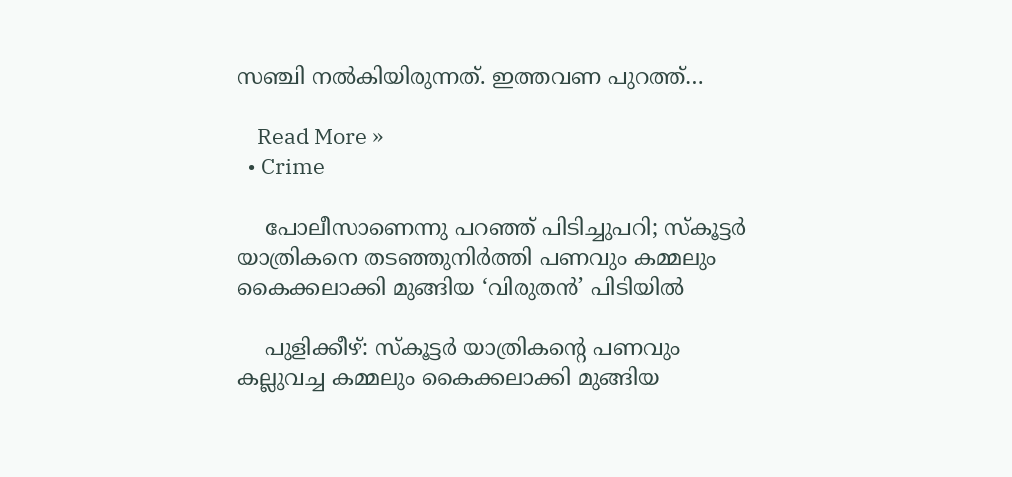സഞ്ചി നൽകിയിരുന്നത്. ഇത്തവണ പുറത്ത്…

    Read More »
  • Crime

    പോലീസാണെന്നു പറഞ്ഞ് പിടിച്ചുപറി; സ്‌കൂട്ടര്‍ യാത്രികനെ തടഞ്ഞുനിര്‍ത്തി പണവും കമ്മലും കൈക്കലാക്കി മുങ്ങിയ ‘വിരുതന്‍’ പിടിയില്‍

    പുളിക്കീഴ്: സ്‌കൂട്ടര്‍ യാത്രികന്റെ പണവും കല്ലുവച്ച കമ്മലും കൈക്കലാക്കി മുങ്ങിയ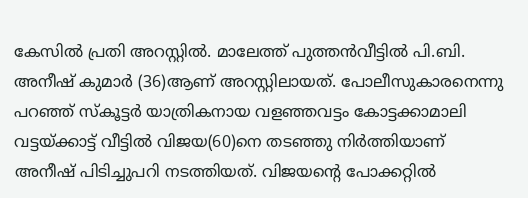കേസില്‍ പ്രതി അറസ്റ്റില്‍. മാലേത്ത് പുത്തന്‍വീട്ടില്‍ പി.ബി. അനീഷ് കുമാര്‍ (36)ആണ് അറസ്റ്റിലായത്. പോലീസുകാരനെന്നു പറഞ്ഞ് സ്‌കൂട്ടര്‍ യാത്രികനായ വളഞ്ഞവട്ടം കോട്ടക്കാമാലി വട്ടയ്ക്കാട്ട് വീട്ടില്‍ വിജയ(60)നെ തടഞ്ഞു നിര്‍ത്തിയാണ് അനീഷ് പിടിച്ചുപറി നടത്തിയത്. വിജയന്റെ പോക്കറ്റില്‍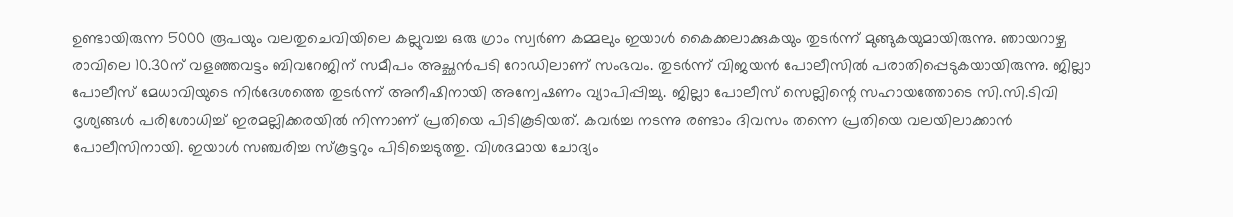ഉണ്ടായിരുന്ന 5000 രൂപയും വലതുചെവിയിലെ കല്ലുവച്ച ഒരു ഗ്രാം സ്വര്‍ണ കമ്മലും ഇയാള്‍ കൈക്കലാക്കുകയും തുടര്‍ന്ന് മുങ്ങുകയുമായിരുന്നു. ഞായറാഴ്ച രാവിലെ 10.30ന് വളഞ്ഞവട്ടം ബിവറേജിന് സമീപം അച്ഛന്‍പടി റോഡിലാണ് സംഭവം. തുടര്‍ന്ന് വിജയന്‍ പോലീസില്‍ പരാതിപ്പെടുകയായിരുന്നു. ജില്ലാ പോലീസ് മേധാവിയുടെ നിര്‍ദേശത്തെ തുടര്‍ന്ന് അനീഷിനായി അന്വേഷണം വ്യാപിപ്പിച്ചു. ജില്ലാ പോലീസ് സെല്ലിന്റെ സഹായത്തോടെ സി.സി.ടിവി ദൃശ്യങ്ങള്‍ പരിശോധിച്ച് ഇരമല്ലിക്കരയില്‍ നിന്നാണ് പ്രതിയെ പിടികൂടിയത്. കവര്‍ച്ച നടന്നു രണ്ടാം ദിവസം തന്നെ പ്രതിയെ വലയിലാക്കാന്‍ പോലീസിനായി. ഇയാള്‍ സഞ്ചരിച്ച സ്‌കൂട്ടറും പിടിച്ചെടുത്തു. വിശദമായ ചോദ്യം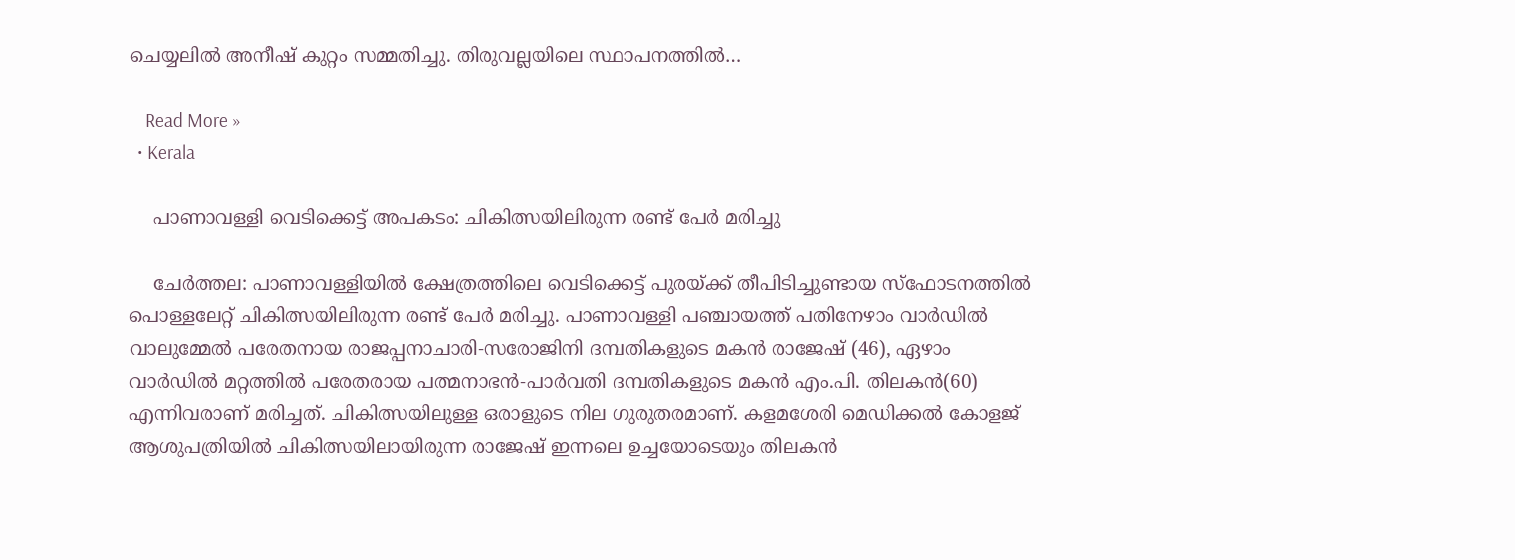ചെയ്യലില്‍ അനീഷ് കുറ്റം സമ്മതിച്ചു. തിരുവല്ലയിലെ സ്ഥാപനത്തില്‍…

    Read More »
  • Kerala

    പാണാവള്ളി വെടിക്കെട്ട് അപകടം: ചികിത്സയിലിരുന്ന രണ്ട് പേര്‍ മരിച്ചു

    ചേര്‍ത്തല: പാണാവള്ളിയില്‍ ക്ഷേത്രത്തിലെ വെടിക്കെട്ട് പുരയ്ക്ക് തീപിടിച്ചുണ്ടായ സ്‌ഫോടനത്തില്‍ പൊള്ളലേറ്റ് ചികിത്സയിലിരുന്ന രണ്ട് പേര്‍ മരിച്ചു. പാണാവള്ളി പഞ്ചായത്ത് പതിനേഴാം വാര്‍ഡില്‍ വാലുമ്മേല്‍ പരേതനായ രാജപ്പനാചാരി-സരോജിനി ദമ്പതികളുടെ മകന്‍ രാജേഷ് (46), ഏഴാം വാര്‍ഡില്‍ മറ്റത്തില്‍ പരേതരായ പത്മനാഭന്‍-പാര്‍വതി ദമ്പതികളുടെ മകന്‍ എം.പി. തിലകന്‍(60) എന്നിവരാണ് മരിച്ചത്. ചികിത്സയിലുള്ള ഒരാളുടെ നില ഗുരുതരമാണ്. കളമശേരി മെഡിക്കല്‍ കോളജ് ആശുപത്രിയില്‍ ചികിത്സയിലായിരുന്ന രാജേഷ് ഇന്നലെ ഉച്ചയോടെയും തിലകന്‍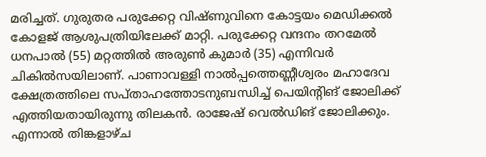മരിച്ചത്. ഗുരുതര പരുക്കേറ്റ വിഷ്ണുവിനെ കോട്ടയം മെഡിക്കല്‍ കോളജ് ആശുപത്രിയിലേക്ക് മാറ്റി. പരുക്കേറ്റ വന്ദനം തറമേല്‍ ധനപാല്‍ (55) മറ്റത്തില്‍ അരുണ്‍ കുമാര്‍ (35) എന്നിവര്‍ ചികില്‍സയിലാണ്. പാണാവള്ളി നാല്‍പ്പത്തെണ്ണീശ്വരം മഹാദേവ ക്ഷേത്രത്തിലെ സപ്താഹത്തോടനുബന്ധിച്ച് പെയിന്റിങ് ജോലിക്ക് എത്തിയതായിരുന്നു തിലകന്‍. രാജേഷ് വെല്‍ഡിങ് ജോലിക്കും. എന്നാല്‍ തിങ്കളാഴ്ച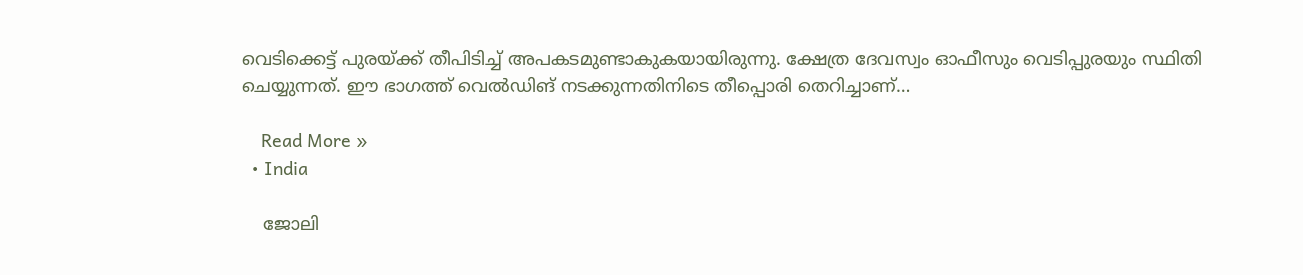വെടിക്കെട്ട് പുരയ്ക്ക് തീപിടിച്ച് അപകടമുണ്ടാകുകയായിരുന്നു. ക്ഷേത്ര ദേവസ്വം ഓഫീസും വെടിപ്പുരയും സ്ഥിതി ചെയ്യുന്നത്. ഈ ഭാഗത്ത് വെല്‍ഡിങ് നടക്കുന്നതിനിടെ തീപ്പൊരി തെറിച്ചാണ്…

    Read More »
  • India

    ജോലി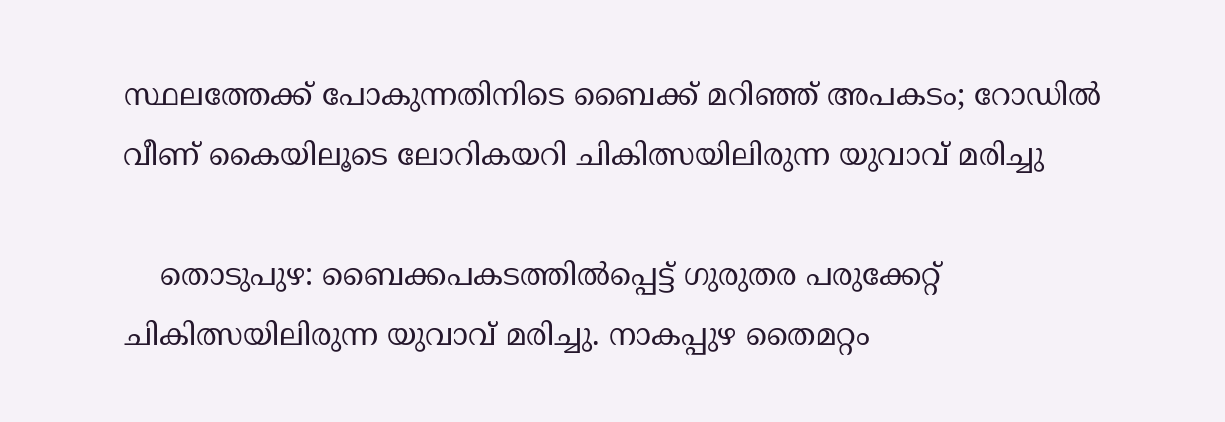സ്ഥലത്തേക്ക് പോകുന്നതിനിടെ ബൈക്ക് മറിഞ്ഞ് അപകടം; റോഡില്‍ വീണ് കൈയിലൂടെ ലോറികയറി ചികിത്സയിലിരുന്ന യുവാവ് മരിച്ചു

    തൊടുപുഴ: ബൈക്കപകടത്തില്‍പ്പെട്ട് ഗുരുതര പരുക്കേറ്റ് ചികിത്സയിലിരുന്ന യുവാവ് മരിച്ചു. നാകപ്പുഴ തൈമറ്റം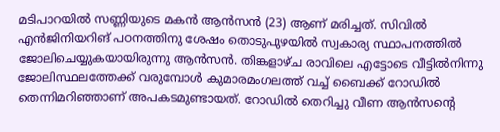മടിപാറയില്‍ സണ്ണിയുടെ മകന്‍ ആന്‍സന്‍ (23) ആണ് മരിച്ചത്. സിവില്‍ എന്‍ജിനിയറിങ് പഠനത്തിനു ശേഷം തൊടുപുഴയില്‍ സ്വകാര്യ സ്ഥാപനത്തില്‍ ജോലിചെയ്യുകയായിരുന്നു ആന്‍സന്‍. തിങ്കളാഴ്ച രാവിലെ എട്ടോടെ വീട്ടില്‍നിന്നു ജോലിസ്ഥലത്തേക്ക് വരുമ്പോള്‍ കുമാരമംഗലത്ത് വച്ച് ബൈക്ക് റോഡില്‍ തെന്നിമറിഞ്ഞാണ് അപകടമുണ്ടായത്. റോഡില്‍ തെറിച്ചു വീണ ആന്‍സന്റെ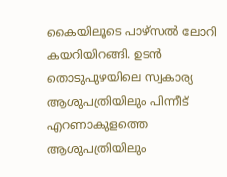കൈയിലൂടെ പാഴ്സല്‍ ലോറി കയറിയിറങ്ങി. ഉടന്‍ തൊടുപുഴയിലെ സ്വകാര്യ ആശുപത്രിയിലും പിന്നീട് എറണാകുളത്തെ ആശുപത്രിയിലും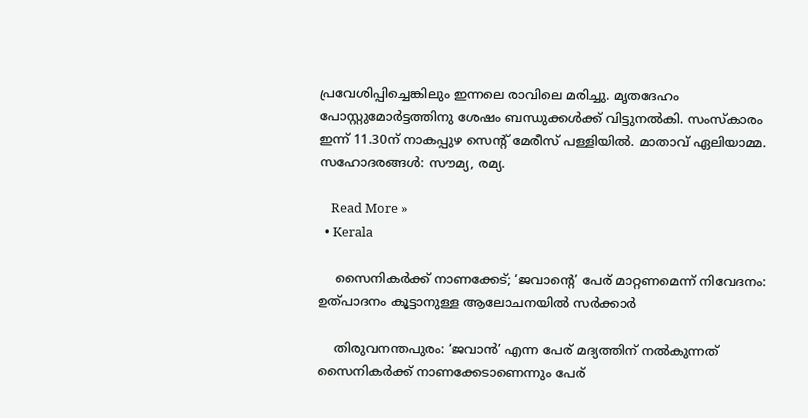പ്രവേശിപ്പിച്ചെങ്കിലും ഇന്നലെ രാവിലെ മരിച്ചു. മൃതദേഹം പോസ്റ്റുമോര്‍ട്ടത്തിനു ശേഷം ബന്ധുക്കള്‍ക്ക് വിട്ടുനല്‍കി. സംസ്‌കാരം ഇന്ന് 11.30ന് നാകപ്പുഴ സെന്റ് മേരീസ് പള്ളിയില്‍. മാതാവ് ഏലിയാമ്മ. സഹോദരങ്ങള്‍: സൗമ്യ, രമ്യ.

    Read More »
  • Kerala

    സൈനികര്‍ക്ക് നാണക്കേട്; ‘ജവാന്റെ’ പേര് മാറ്റണമെന്ന് നിവേദനം: ഉത്പാദനം കൂട്ടാനുള്ള ആലോചനയില്‍ സര്‍ക്കാര്‍

    തിരുവനന്തപുരം: ‘ജവാന്‍’ എന്ന പേര് മദ്യത്തിന് നല്‍കുന്നത് സൈനികര്‍ക്ക് നാണക്കേടാണെന്നും പേര്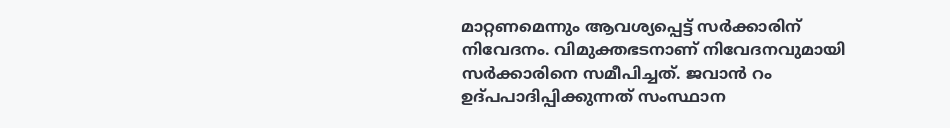മാറ്റണമെന്നും ആവശ്യപ്പെട്ട് സര്‍ക്കാരിന് നിവേദനം. വിമുക്തഭടനാണ് നിവേദനവുമായി സര്‍ക്കാരിനെ സമീപിച്ചത്. ജവാന്‍ റം ഉദ്പപാദിപ്പിക്കുന്നത് സംസ്ഥാന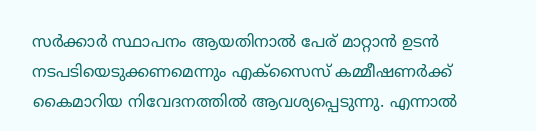സര്‍ക്കാര്‍ സ്ഥാപനം ആയതിനാല്‍ പേര് മാറ്റാന്‍ ഉടന്‍ നടപടിയെടുക്കണമെന്നും എക്‌സൈസ് കമ്മീഷണര്‍ക്ക് കൈമാറിയ നിവേദനത്തില്‍ ആവശ്യപ്പെടുന്നു. എന്നാല്‍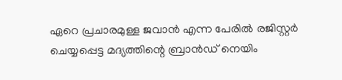ഏറെ പ്രചാരമുള്ള ജവാന്‍ എന്ന പേരില്‍ രജിസ്റ്റര്‍ ചെയ്യപ്പെട്ട മദ്യത്തിന്റെ ബ്രാന്‍ഡ് നെയിം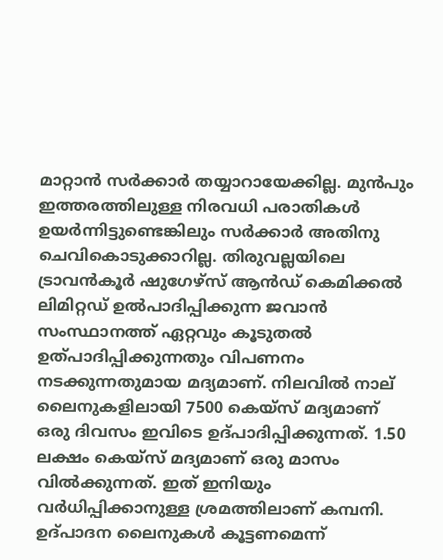മാറ്റാന്‍ സര്‍ക്കാര്‍ തയ്യാറായേക്കില്ല. മുന്‍പും ഇത്തരത്തിലുള്ള നിരവധി പരാതികള്‍ ഉയര്‍ന്നിട്ടുണ്ടെങ്കിലും സര്‍ക്കാര്‍ അതിനു ചെവികൊടുക്കാറില്ല. തിരുവല്ലയിലെ ട്രാവന്‍കൂര്‍ ഷുഗേഴ്‌സ് ആന്‍ഡ് കെമിക്കല്‍ ലിമിറ്റഡ് ഉല്‍പാദിപ്പിക്കുന്ന ജവാന്‍ സംസ്ഥാനത്ത് ഏറ്റവും കൂടുതല്‍ ഉത്പാദിപ്പിക്കുന്നതും വിപണനം നടക്കുന്നതുമായ മദ്യമാണ്. നിലവില്‍ നാല് ലൈനുകളിലായി 7500 കെയ്‌സ് മദ്യമാണ് ഒരു ദിവസം ഇവിടെ ഉദ്പാദിപ്പിക്കുന്നത്. 1.50 ലക്ഷം കെയ്‌സ് മദ്യമാണ് ഒരു മാസം വില്‍ക്കുന്നത്. ഇത് ഇനിയും വര്‍ധിപ്പിക്കാനുള്ള ശ്രമത്തിലാണ് കമ്പനി. ഉദ്പാദന ലൈനുകള്‍ കൂട്ടണമെന്ന്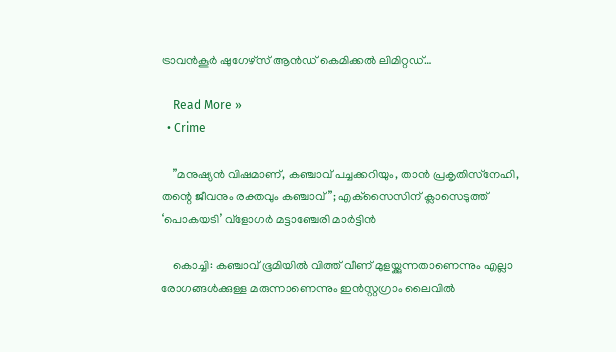ട്രാവന്‍കൂര്‍ ഷുഗേഴ്‌സ് ആന്‍ഡ് കെമിക്കല്‍ ലിമിറ്റഡ്…

    Read More »
  • Crime

    ”മനുഷ്യന്‍ വിഷമാണ്, കഞ്ചാവ് പച്ചക്കറിയും, താന്‍ പ്രകൃതിസ്‌നേഹി, തന്റെ ജീവനും രക്തവും കഞ്ചാവ്”; എക്‌സൈസിന് ക്ലാസെടുത്ത് ‘പൊകയടി’ വ്‌ളോഗര്‍ മട്ടാഞ്ചേരി മാര്‍ട്ടിന്‍

    കൊച്ചി: കഞ്ചാവ് ഭൂമിയില്‍ വിത്ത് വീണ് മുളയ്ക്കുന്നതാണെന്നും എല്ലാ രോഗങ്ങള്‍ക്കുള്ള മരുന്നാണെന്നും ഇന്‍സ്റ്റഗ്രാം ലൈവില്‍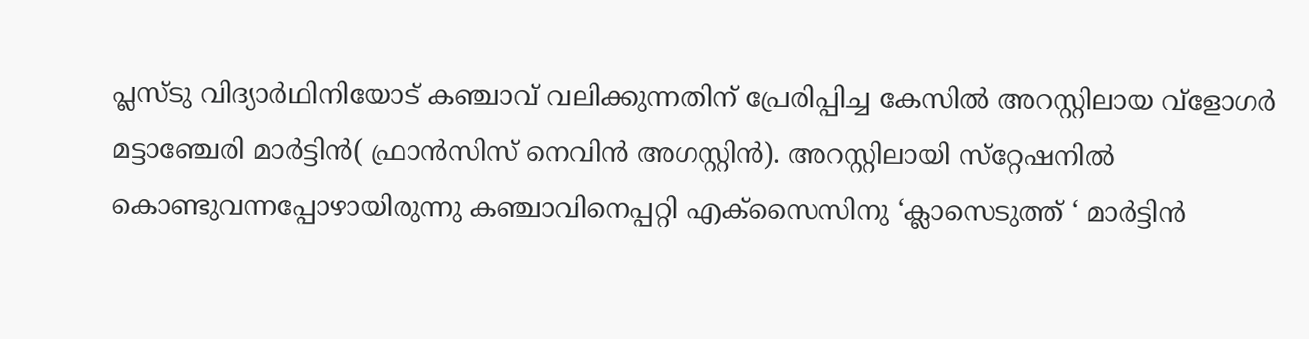പ്ലസ്ടു വിദ്യാര്‍ഥിനിയോട് കഞ്ചാവ് വലിക്കുന്നതിന് പ്രേരിപ്പിച്ച കേസില്‍ അറസ്റ്റിലായ വ്‌ളോഗര്‍ മട്ടാഞ്ചേരി മാര്‍ട്ടിന്‍( ഫ്രാന്‍സിസ് നെവിന്‍ അഗസ്റ്റിന്‍). അറസ്റ്റിലായി സ്‌റ്റേഷനില്‍ കൊണ്ടുവന്നപ്പോഴായിരുന്നു കഞ്ചാവിനെപ്പറ്റി എക്‌സൈസിനു ‘ക്ലാസെടുത്ത് ‘ മാര്‍ട്ടിന്‍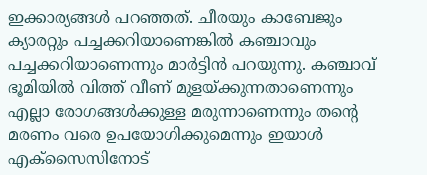ഇക്കാര്യങ്ങള്‍ പറഞ്ഞത്. ചീരയും കാബേജും ക്യാരറ്റും പച്ചക്കറിയാണെങ്കില്‍ കഞ്ചാവും പച്ചക്കറിയാണെന്നും മാര്‍ട്ടിന്‍ പറയുന്നു. കഞ്ചാവ് ഭൂമിയില്‍ വിത്ത് വീണ് മുളയ്ക്കുന്നതാണെന്നും എല്ലാ രോഗങ്ങള്‍ക്കുള്ള മരുന്നാണെന്നും തന്റെ മരണം വരെ ഉപയോഗിക്കുമെന്നും ഇയാള്‍ എക്‌സൈസിനോട്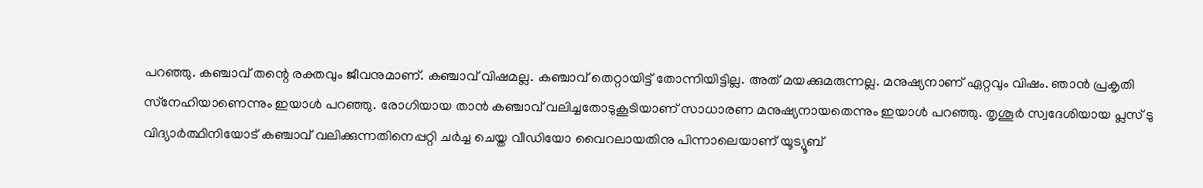പറഞ്ഞു. കഞ്ചാവ് തന്റെ രക്തവും ജീവനുമാണ്. കഞ്ചാവ് വിഷമല്ല. കഞ്ചാവ് തെറ്റായിട്ട് തോന്നിയിട്ടില്ല. അത് മയക്കുമരുന്നല്ല. മനുഷ്യനാണ് ഏറ്റവും വിഷം. ഞാന്‍ പ്രകൃതി സ്‌നേഹിയാണെന്നും ഇയാള്‍ പറഞ്ഞു. രോഗിയായ താന്‍ കഞ്ചാവ് വലിച്ചതോടുകൂടിയാണ് സാധാരണ മനുഷ്യനായതെന്നും ഇയാള്‍ പറഞ്ഞു. തൃശൂര്‍ സ്വദേശിയായ പ്ലസ് ടു വിദ്യാര്‍ത്ഥിനിയോട് കഞ്ചാവ് വലിക്കുന്നതിനെപ്പറ്റി ചര്‍ച്ച ചെയ്ത വീഡിയോ വൈറലായതിനു പിന്നാലെയാണ് യൂട്യൂബ്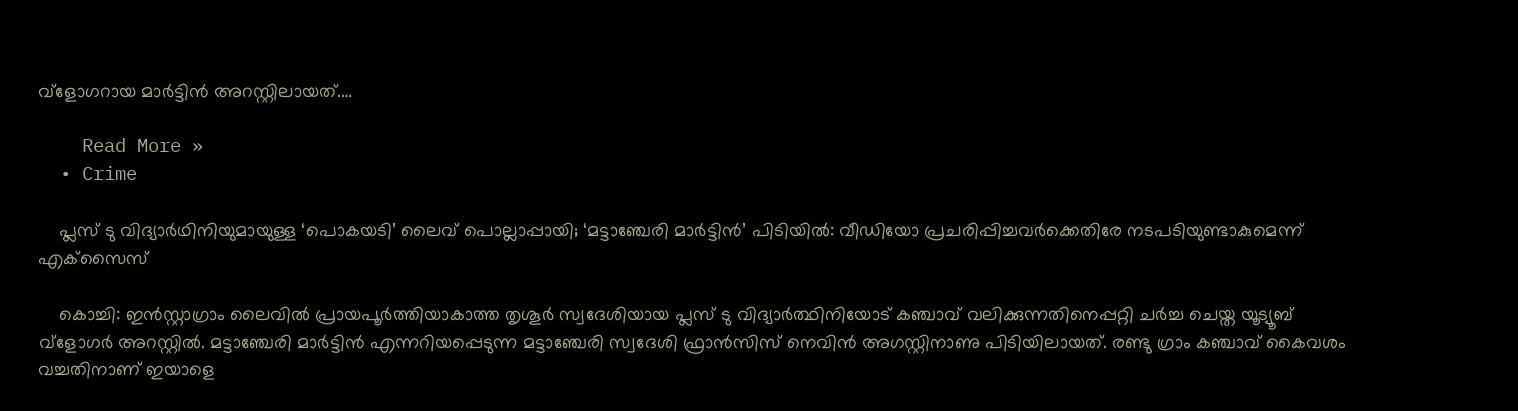വ്‌ളോഗറായ മാര്‍ട്ടിന്‍ അറസ്റ്റിലായത്.…

    Read More »
  • Crime

    പ്ലസ് ടു വിദ്യാര്‍ഥിനിയുമായുള്ള ‘പൊകയടി’ ലൈവ് പൊല്ലാപ്പായി; ‘മട്ടാഞ്ചേരി മാര്‍ട്ടിന്‍’ പിടിയില്‍: വീഡിയോ പ്രചരിപ്പിച്ചവര്‍ക്കെതിരേ നടപടിയുണ്ടാകുമെന്ന് എക്‌സൈസ്

    കൊച്ചി: ഇന്‍സ്റ്റാഗ്രാം ലൈവില്‍ പ്രായപൂര്‍ത്തിയാകാത്ത തൃശൂര്‍ സ്വദേശിയായ പ്ലസ് ടു വിദ്യാര്‍ത്ഥിനിയോട് കഞ്ചാവ് വലിക്കുന്നതിനെപ്പറ്റി ചര്‍ച്ച ചെയ്ത യൂട്യൂബ് വ്‌ളോഗര്‍ അറസ്റ്റില്‍. മട്ടാഞ്ചേരി മാര്‍ട്ടിന്‍ എന്നറിയപ്പെടുന്ന മട്ടാഞ്ചേരി സ്വദേശി ഫ്രാന്‍സിസ് നെവിന്‍ അഗസ്റ്റിനാണു പിടിയിലായത്. രണ്ടു ഗ്രാം കഞ്ചാവ് കൈവശം വച്ചതിനാണ് ഇയാളെ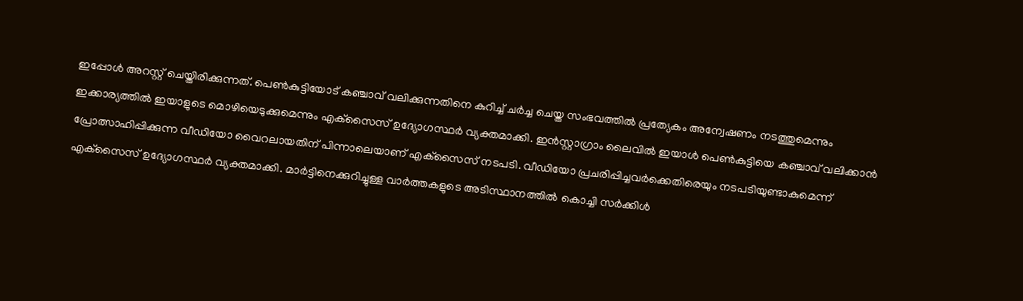ഇപ്പോള്‍ അറസ്റ്റ് ചെയ്തിരിക്കുന്നത്. പെണ്‍കുട്ടിയോട് കഞ്ചാവ് വലിക്കുന്നതിനെ കുറിച്ച് ചര്‍ച്ച ചെയ്ത സംഭവത്തില്‍ പ്രത്യേകം അന്വേഷണം നടത്തുമെന്നും ഇക്കാര്യത്തില്‍ ഇയാളുടെ മൊഴിയെടുക്കുമെന്നും എക്‌സൈസ് ഉദ്യോഗസ്ഥര്‍ വ്യക്തമാക്കി. ഇന്‍സ്റ്റാഗ്രാം ലൈവില്‍ ഇയാള്‍ പെണ്‍കുട്ടിയെ കഞ്ചാവ് വലിക്കാന്‍ പ്രോത്സാഹിപ്പിക്കുന്ന വീഡിയോ വൈറലായതിന് പിന്നാലെയാണ് എക്‌സൈസ് നടപടി. വീഡിയോ പ്രചരിപ്പിച്ചവര്‍ക്കെതിരെയും നടപടിയുണ്ടാകുമെന്ന് എക്‌സൈസ് ഉദ്യോഗസ്ഥര്‍ വ്യക്തമാക്കി. മാര്‍ട്ടിനെക്കുറിച്ചുള്ള വാര്‍ത്തകളുടെ അടിസ്ഥാനത്തില്‍ കൊച്ചി സര്‍ക്കിള്‍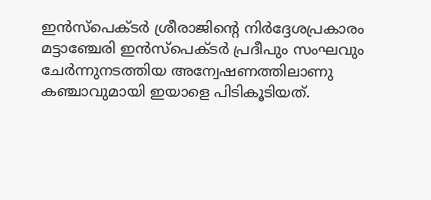ഇന്‍സ്‌പെക്ടര്‍ ശ്രീരാജിന്റെ നിര്‍ദ്ദേശപ്രകാരം മട്ടാഞ്ചേരി ഇന്‍സ്‌പെക്ടര്‍ പ്രദീപും സംഘവും ചേര്‍ന്നുനടത്തിയ അന്വേഷണത്തിലാണു കഞ്ചാവുമായി ഇയാളെ പിടികൂടിയത്.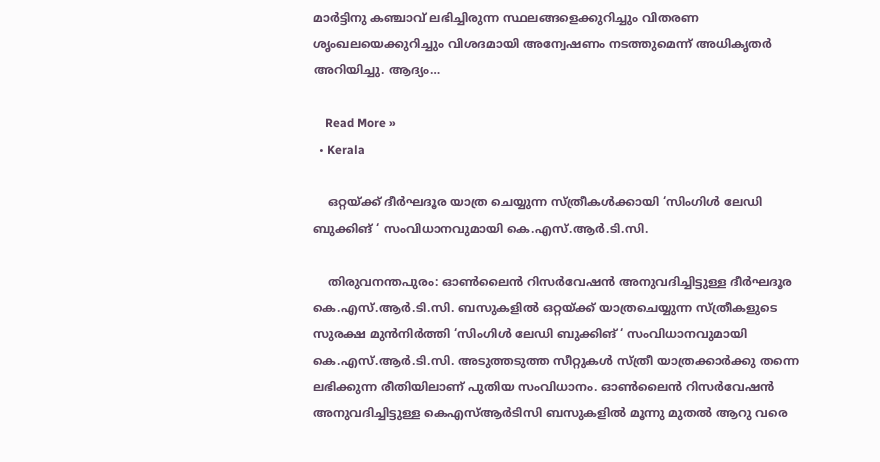മാര്‍ട്ടിനു കഞ്ചാവ് ലഭിച്ചിരുന്ന സ്ഥലങ്ങളെക്കുറിച്ചും വിതരണ ശൃംഖലയെക്കുറിച്ചും വിശദമായി അന്വേഷണം നടത്തുമെന്ന് അധികൃതര്‍ അറിയിച്ചു. ആദ്യം…

    Read More »
  • Kerala

    ഒറ്റയ്ക്ക് ദീര്‍ഘദൂര യാത്ര ചെയ്യുന്ന സ്ത്രീകള്‍ക്കായി ‘സിംഗിള്‍ ലേഡി ബുക്കിങ് ‘ സംവിധാനവുമായി കെ.എസ്.ആര്‍.ടി.സി.

    തിരുവനന്തപുരം: ഓണ്‍ലൈന്‍ റിസര്‍വേഷന്‍ അനുവദിച്ചിട്ടുള്ള ദീര്‍ഘദൂര കെ.എസ്.ആര്‍.ടി.സി. ബസുകളില്‍ ഒറ്റയ്ക്ക് യാത്രചെയ്യുന്ന സ്ത്രീകളുടെ സുരക്ഷ മുന്‍നിര്‍ത്തി ‘സിംഗിള്‍ ലേഡി ബുക്കിങ് ‘ സംവിധാനവുമായി കെ.എസ്.ആര്‍.ടി.സി. അടുത്തടുത്ത സീറ്റുകള്‍ സ്ത്രീ യാത്രക്കാര്‍ക്കു തന്നെ ലഭിക്കുന്ന രീതിയിലാണ് പുതിയ സംവിധാനം. ഓണ്‍ലൈന്‍ റിസര്‍വേഷന്‍ അനുവദിച്ചിട്ടുള്ള കെഎസ്ആര്‍ടിസി ബസുകളില്‍ മൂന്നു മുതല്‍ ആറു വരെ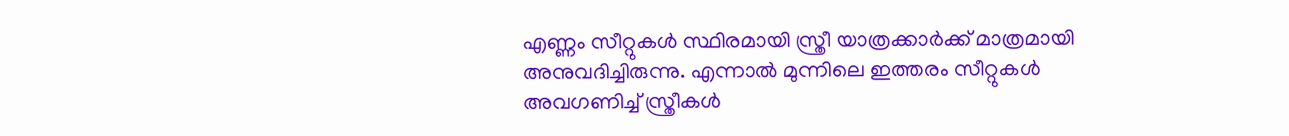എണ്ണം സീറ്റുകള്‍ സ്ഥിരമായി സ്ത്രീ യാത്രക്കാര്‍ക്ക് മാത്രമായി അനുവദിച്ചിരുന്നു. എന്നാല്‍ മുന്നിലെ ഇത്തരം സീറ്റുകള്‍ അവഗണിച്ച് സ്ത്രീകള്‍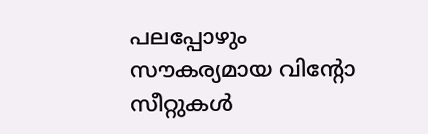പലപ്പോഴും സൗകര്യമായ വിന്റോ സീറ്റുകള്‍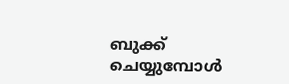ബുക്ക് ചെയ്യുമ്പോള്‍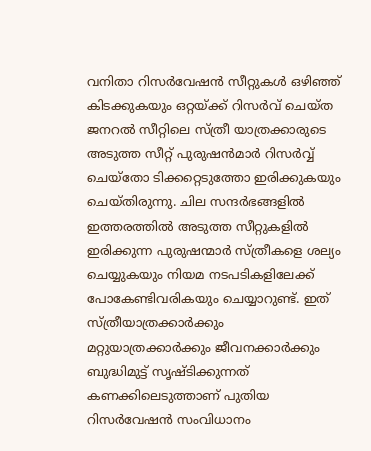വനിതാ റിസര്‍വേഷന്‍ സീറ്റുകള്‍ ഒഴിഞ്ഞ് കിടക്കുകയും ഒറ്റയ്ക്ക് റിസര്‍വ് ചെയ്ത ജനറല്‍ സീറ്റിലെ സ്ത്രീ യാത്രക്കാരുടെ അടുത്ത സീറ്റ് പുരുഷന്‍മാര്‍ റിസര്‍വ്വ് ചെയ്തോ ടിക്കറ്റെടുത്തോ ഇരിക്കുകയും ചെയ്തിരുന്നു. ചില സന്ദര്‍ഭങ്ങളില്‍ ഇത്തരത്തില്‍ അടുത്ത സീറ്റുകളില്‍ ഇരിക്കുന്ന പുരുഷന്മാര്‍ സ്ത്രീകളെ ശല്യം ചെയ്യുകയും നിയമ നടപടികളിലേക്ക് പോകേണ്ടിവരികയും ചെയ്യാറുണ്ട്. ഇത് സ്ത്രീയാത്രക്കാര്‍ക്കും മറ്റുയാത്രക്കാര്‍ക്കും ജീവനക്കാര്‍ക്കും ബുദ്ധിമുട്ട് സൃഷ്ടിക്കുന്നത് കണക്കിലെടുത്താണ് പുതിയ റിസര്‍വേഷന്‍ സംവിധാനം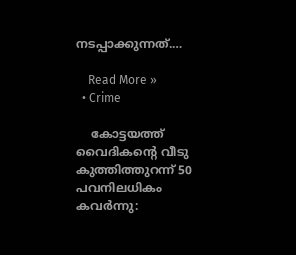നടപ്പാക്കുന്നത്.…

    Read More »
  • Crime

    കോട്ടയത്ത് വൈദികന്റെ വീടു കുത്തിത്തുറന്ന് 50 പവനിലധികം കവര്‍ന്നു: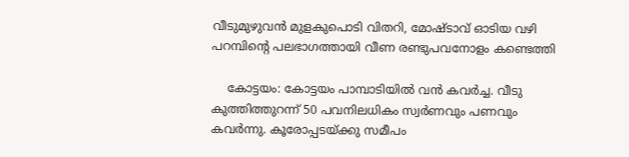വീടുമുഴുവന്‍ മുളകുപൊടി വിതറി, മോഷ്ടാവ് ഓടിയ വഴി പറമ്പിന്റെ പലഭാഗത്തായി വീണ രണ്ടുപവനോളം കണ്ടെത്തി

    കോട്ടയം: കോട്ടയം പാമ്പാടിയില്‍ വന്‍ കവര്‍ച്ച. വീടു കുത്തിത്തുറന്ന് 50 പവനിലധികം സ്വര്‍ണവും പണവും കവര്‍ന്നു. കൂരോപ്പടയ്ക്കു സമീപം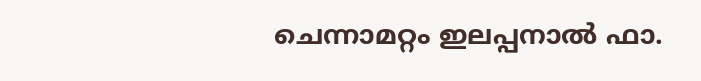ചെന്നാമറ്റം ഇലപ്പനാല്‍ ഫാ.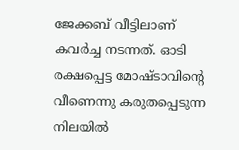ജേക്കബ് വീട്ടിലാണ് കവര്‍ച്ച നടന്നത്. ഓടി രക്ഷപ്പെട്ട മോഷ്ടാവിന്റെ വീണെന്നു കരുതപ്പെടുന്ന നിലയില്‍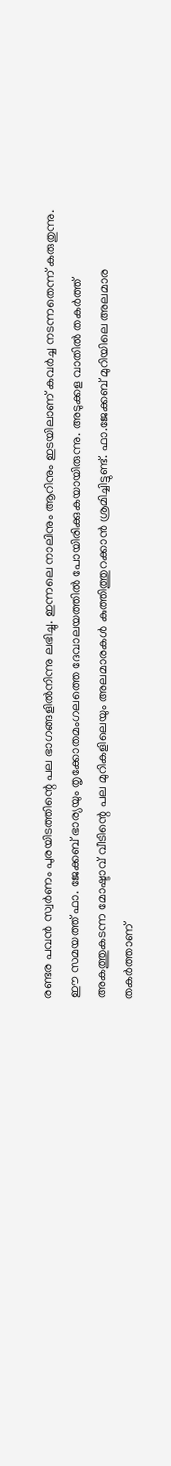രണ്ടര പവന്‍ സ്വര്‍ണം പുരയിടത്തിന്റെ പല ഭാഗങ്ങളില്‍നിന്നു ലഭിച്ചു. ഇന്നലെ നാലിനും ആറിനും ഇടയിലാണ് കവര്‍ച്ച നടന്നതെന്ന് കരുതുന്നു. ഈ സമയത്ത് ഫാ. ജേക്കബ് ഭാര്യയും തൃക്കോതമംഗലത്തെ ദേവാലയത്തില്‍ പോയിരിക്കുകയായിരുന്നു. അടുക്കള വാതില്‍ തകര്‍ത്ത് അകത്തുകടന്ന മോഷ്ടാവ് വീടിന്റെ പല മുറികളിലെയും അലമാരകള്‍ കുത്തിത്തുറക്കാന്‍ ശ്രമിച്ചിട്ടുണ്ട്. ഫാ.ജേക്കബ് മുറിയിലെ അലമാര തകര്‍ത്താണ്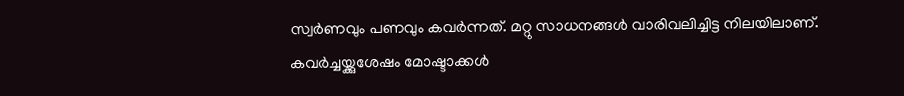സ്വര്‍ണവും പണവും കവര്‍ന്നത്. മറ്റു സാധനങ്ങള്‍ വാരിവലിച്ചിട്ട നിലയിലാണ്. കവര്‍ച്ചയ്ക്കുശേഷം മോഷ്ടാക്കള്‍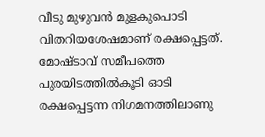വീടു മുഴുവന്‍ മുളകുപൊടി വിതറിയശേഷമാണ് രക്ഷപ്പെട്ടത്. മോഷ്ടാവ് സമീപത്തെ പുരയിടത്തില്‍കൂടി ഓടി രക്ഷപ്പെട്ടന്ന നിഗമനത്തിലാണു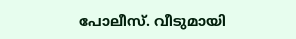പോലീസ്. വീടുമായി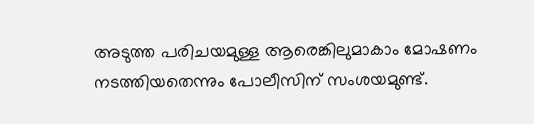അടുത്ത പരിചയമുള്ള ആരെങ്കിലുമാകാം മോഷണം നടത്തിയതെന്നും പോലീസിന് സംശയമുണ്ട്.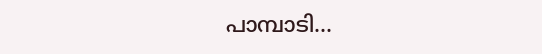പാമ്പാടി…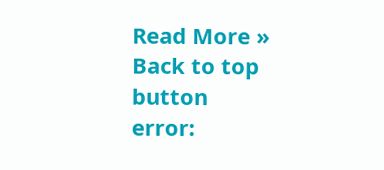Read More »
Back to top button
error: